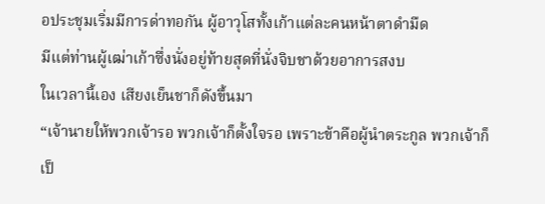อประชุมเริ่มมีการด่าทอกัน ผู้อาวุโสทั้งเก้าแต่ละคนหน้าตาดำมืด
มีแต่ท่านผู้เฒ่าเก้าซึ่งนั่งอยู่ท้ายสุดที่นั่งจิบชาด้วยอาการสงบ
ในเวลานี้เอง เสียงเย็นชาก็ดังขึ้นมา
“เจ้านายให้พวกเจ้ารอ พวกเจ้าก็ตั้งใจรอ เพราะข้าคือผู้นำตระกูล พวกเจ้าก็เป็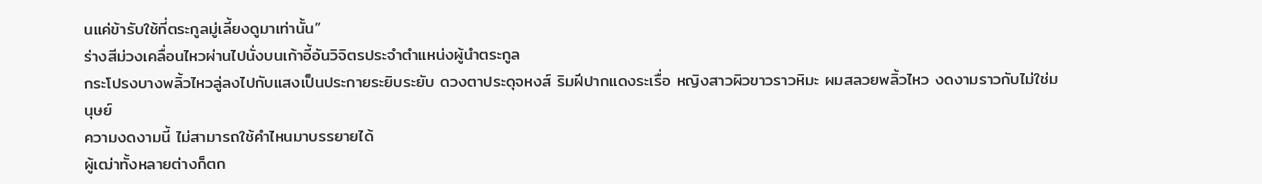นแค่ข้ารับใช้ที่ตระกูลมู่เลี้ยงดูมาเท่านั้น”
ร่างสีม่วงเคลื่อนไหวผ่านไปนั่งบนเก้าอี้อันวิจิตรประจำตำแหน่งผู้นำตระกูล
กระโปรงบางพลิ้วไหวลู่ลงไปกับแสงเป็นประกายระยิบระยับ ดวงตาประดุจหงส์ ริมฝีปากแดงระเรื่อ หญิงสาวผิวขาวราวหิมะ ผมสลวยพลิ้วไหว งดงามราวกับไม่ใช่มนุษย์
ความงดงามนี้ ไม่สามารถใช้คำไหนมาบรรยายได้
ผู้เฒ่าทั้งหลายต่างก็ตก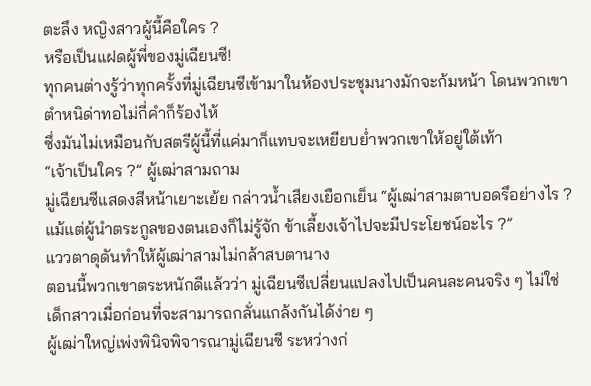ตะลึง หญิงสาวผู้นี้คือใคร ?
หรือเป็นแฝดผู้พี่ของมู่เฉียนซี!
ทุกคนต่างรู้ว่าทุกครั้งที่มู่เฉียนซีเข้ามาในห้องประชุมนางมักจะก้มหน้า โดนพวกเขาตำหนิด่าทอไม่กี่คำก็ร้องไห้
ซึ่งมันไม่เหมือนกับสตรีผู้นี้ที่แค่มาก็แทบจะเหยียบย่ำพวกเขาให้อยู่ใต้เท้า
“เจ้าเป็นใคร ?” ผู้เฒ่าสามถาม
มู่เฉียนซีแสดงสีหน้าเยาะเย้ย กล่าวน้ำเสียงเยือกเย็น “ผู้เฒ่าสามตาบอดรึอย่างไร ? แม้แต่ผู้นำตระกูลของตนเองก็ไม่รู้จัก ข้าเลี้ยงเจ้าไปจะมีประโยชน์อะไร ?”
แววตาดุดันทำให้ผู้เฒ่าสามไม่กล้าสบตานาง
ตอนนี้พวกเขาตระหนักดีแล้วว่า มู่เฉียนซีเปลี่ยนแปลงไปเป็นคนละคนจริง ๆ ไม่ใช่เด็กสาวเมื่อก่อนที่จะสามารถกลั่นแกล้งกันได้ง่าย ๆ
ผู้เฒ่าใหญ่เพ่งพินิจพิจารณามู่เฉียนซี ระหว่างก่